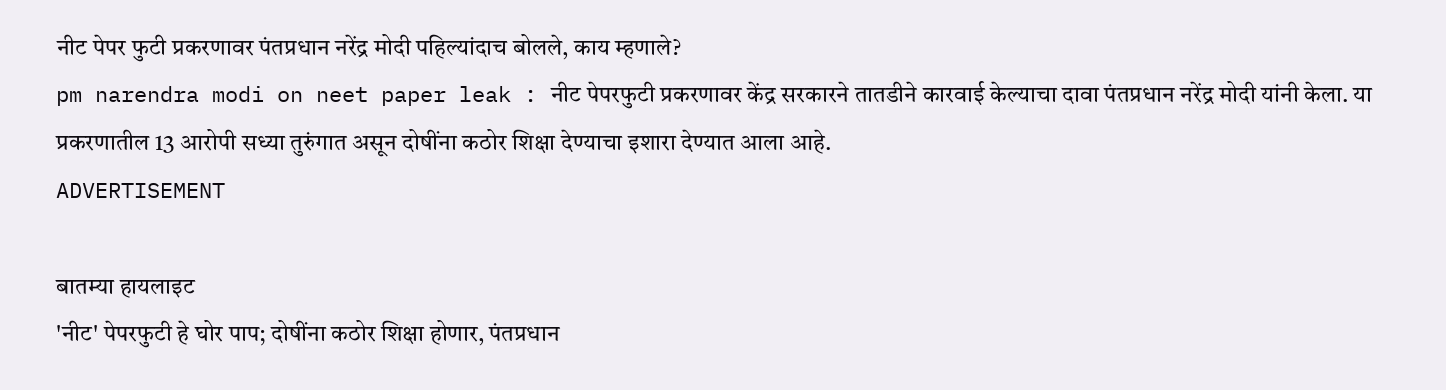नीट पेपर फुटी प्रकरणावर पंतप्रधान नरेंद्र मोदी पहिल्यांदाच बोलले, काय म्हणाले?
pm narendra modi on neet paper leak : नीट पेपरफुटी प्रकरणावर केंद्र सरकारने तातडीने कारवाई केल्याचा दावा पंतप्रधान नरेंद्र मोदी यांनी केला. या प्रकरणातील 13 आरोपी सध्या तुरुंगात असून दोषींना कठोर शिक्षा देण्याचा इशारा देण्यात आला आहे.
ADVERTISEMENT

बातम्या हायलाइट
'नीट' पेपरफुटी हे घोर पाप; दोषींना कठोर शिक्षा होणार, पंतप्रधान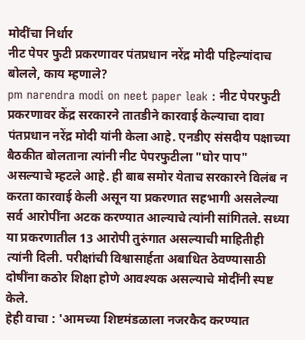मोदींचा निर्धार
नीट पेपर फुटी प्रकरणावर पंतप्रधान नरेंद्र मोदी पहिल्यांदाच बोलले, काय म्हणाले?
pm narendra modi on neet paper leak : नीट पेपरफुटी प्रकरणावर केंद्र सरकारने तातडीने कारवाई केल्याचा दावा पंतप्रधान नरेंद्र मोदी यांनी केला आहे. एनडीए संसदीय पक्षाच्या बैठकीत बोलताना त्यांनी नीट पेपरफुटीला "घोर पाप" असल्याचे म्हटले आहे. ही बाब समोर येताच सरकारने विलंब न करता कारवाई केली असून या प्रकरणात सहभागी असलेल्या सर्व आरोपींना अटक करण्यात आल्याचे त्यांनी सांगितले. सध्या या प्रकरणातील 13 आरोपी तुरुंगात असल्याची माहितीही त्यांनी दिली. परीक्षांची विश्वासार्हता अबाधित ठेवण्यासाठी दोषींना कठोर शिक्षा होणे आवश्यक असल्याचे मोदींनी स्पष्ट केले.
हेही वाचा : 'आमच्या शिष्टमंडळाला नजरकैद करण्यात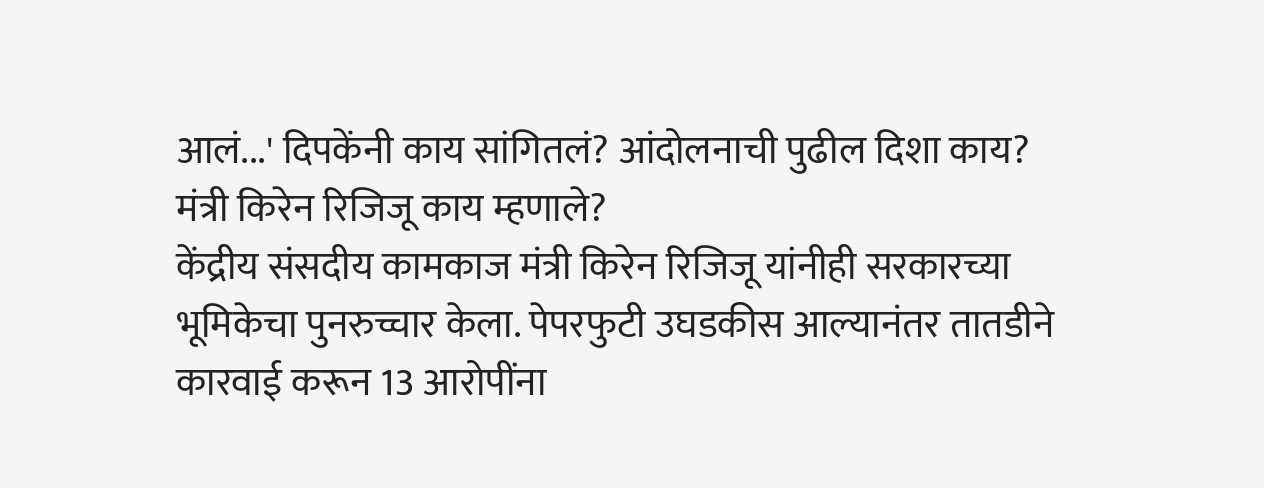आलं...' दिपकेंनी काय सांगितलं? आंदोलनाची पुढील दिशा काय?
मंत्री किरेन रिजिजू काय म्हणाले?
केंद्रीय संसदीय कामकाज मंत्री किरेन रिजिजू यांनीही सरकारच्या भूमिकेचा पुनरुच्चार केला. पेपरफुटी उघडकीस आल्यानंतर तातडीने कारवाई करून 13 आरोपींना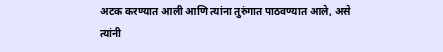अटक करण्यात आली आणि त्यांना तुरुंगात पाठवण्यात आले, असे त्यांनी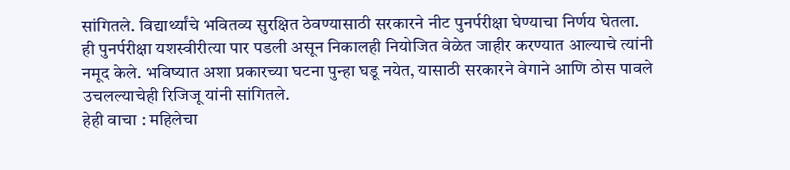सांगितले. विद्यार्थ्यांचे भवितव्य सुरक्षित ठेवण्यासाठी सरकारने नीट पुनर्परीक्षा घेण्याचा निर्णय घेतला. ही पुनर्परीक्षा यशस्वीरीत्या पार पडली असून निकालही नियोजित वेळेत जाहीर करण्यात आल्याचे त्यांनी नमूद केले. भविष्यात अशा प्रकारच्या घटना पुन्हा घडू नयेत, यासाठी सरकारने वेगाने आणि ठोस पावले उचलल्याचेही रिजिजू यांनी सांगितले.
हेही वाचा : महिलेचा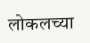लोकलच्या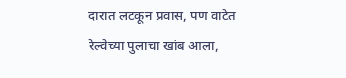दारात लटकून प्रवास, पण वाटेत रेल्वेच्या पुलाचा खांब आला,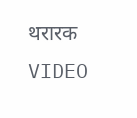थरारक VIDEO